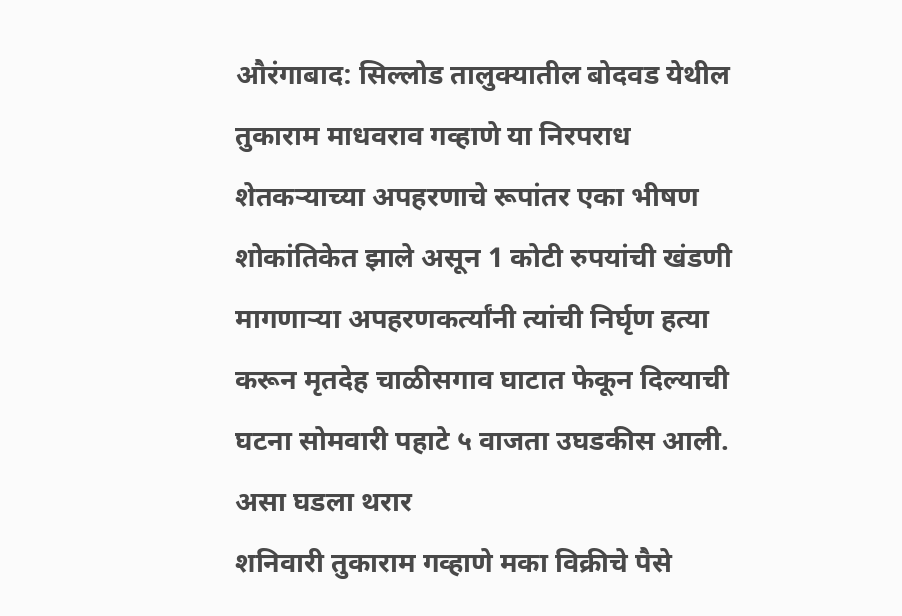औरंगाबाद: सिल्लोड तालुक्यातील बोदवड येथील तुकाराम माधवराव गव्हाणे या निरपराध शेतकऱ्याच्या अपहरणाचे रूपांतर एका भीषण शोकांतिकेत झाले असून 1 कोटी रुपयांची खंडणी मागणाऱ्या अपहरणकर्त्यांनी त्यांची निर्घृण हत्या करून मृतदेह चाळीसगाव घाटात फेकून दिल्याची घटना सोमवारी पहाटे ५ वाजता उघडकीस आली.
असा घडला थरार
शनिवारी तुकाराम गव्हाणे मका विक्रीचे पैसे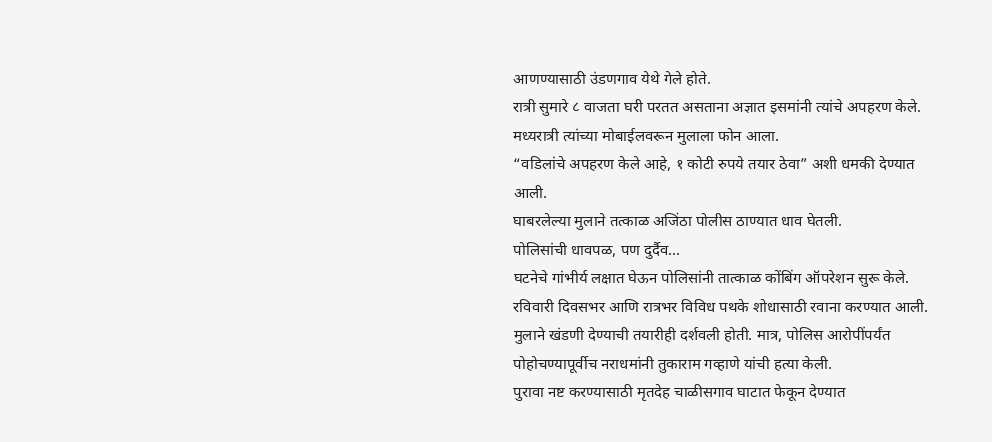आणण्यासाठी उंडणगाव येथे गेले होते.
रात्री सुमारे ८ वाजता घरी परतत असताना अज्ञात इसमांनी त्यांचे अपहरण केले.
मध्यरात्री त्यांच्या मोबाईलवरून मुलाला फोन आला.
“वडिलांचे अपहरण केले आहे, १ कोटी रुपये तयार ठेवा” अशी धमकी देण्यात आली.
घाबरलेल्या मुलाने तत्काळ अजिंठा पोलीस ठाण्यात धाव घेतली.
पोलिसांची धावपळ, पण दुर्दैव…
घटनेचे गांभीर्य लक्षात घेऊन पोलिसांनी तात्काळ कोंबिंग ऑपरेशन सुरू केले.
रविवारी दिवसभर आणि रात्रभर विविध पथके शोधासाठी रवाना करण्यात आली.
मुलाने खंडणी देण्याची तयारीही दर्शवली होती. मात्र, पोलिस आरोपींपर्यंत पोहोचण्यापूर्वीच नराधमांनी तुकाराम गव्हाणे यांची हत्या केली.
पुरावा नष्ट करण्यासाठी मृतदेह चाळीसगाव घाटात फेकून देण्यात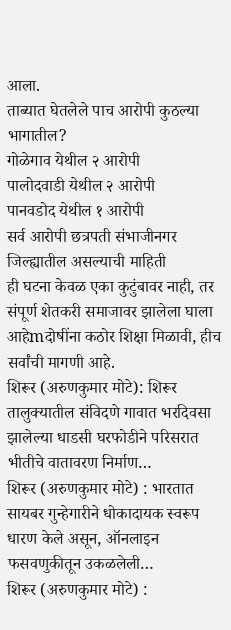आला.
ताब्यात घेतलेले पाच आरोपी कुठल्या भागातील?
गोळेगाव येथील २ आरोपी
पालोदवाडी येथील २ आरोपी
पानवडोद येथील १ आरोपी
सर्व आरोपी छत्रपती संभाजीनगर जिल्ह्यातील असल्याची माहिती
ही घटना केवळ एका कुटुंबावर नाही, तर संपूर्ण शेतकरी समाजावर झालेला घाला आहेmदोषींना कठोर शिक्षा मिळावी, हीच सर्वांची मागणी आहे.
शिरूर (अरुणकुमार मोटे): शिरूर तालुक्यातील संविदणे गावात भरदिवसा झालेल्या धाडसी घरफोडीने परिसरात भीतीचे वातावरण निर्माण…
शिरूर (अरुणकुमार मोटे) : भारतात सायबर गुन्हेगारीने धोकादायक स्वरूप धारण केले असून, ऑनलाइन फसवणुकीतून उकळलेली…
शिरूर (अरुणकुमार मोटे) :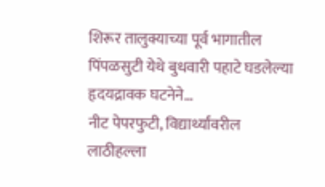शिरूर तालुक्याच्या पूर्व भागातील पिंपळसुटी येथे बुधवारी पहाटे घडलेल्या हृदयद्रावक घटनेने…
नीट पेपरफुटी, विद्यार्थ्यांवरील लाठीहल्ला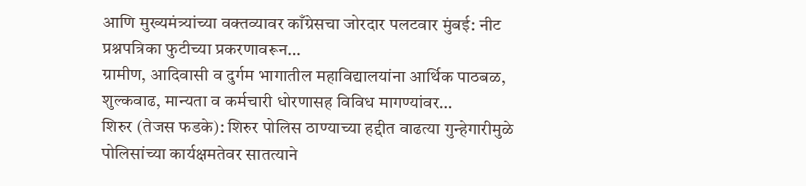आणि मुख्यमंत्र्यांच्या वक्तव्यावर काँग्रेसचा जोरदार पलटवार मुंबई: नीट प्रश्नपत्रिका फुटीच्या प्रकरणावरून…
ग्रामीण, आदिवासी व दुर्गम भागातील महाविद्यालयांना आर्थिक पाठबळ, शुल्कवाढ, मान्यता व कर्मचारी धोरणासह विविध मागण्यांवर…
शिरुर (तेजस फडके): शिरुर पोलिस ठाण्याच्या हद्दीत वाढत्या गुन्हेगारीमुळे पोलिसांच्या कार्यक्षमतेवर सातत्याने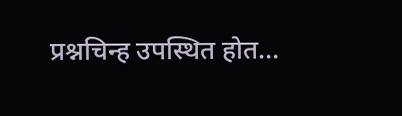प्रश्नचिन्ह उपस्थित होत…